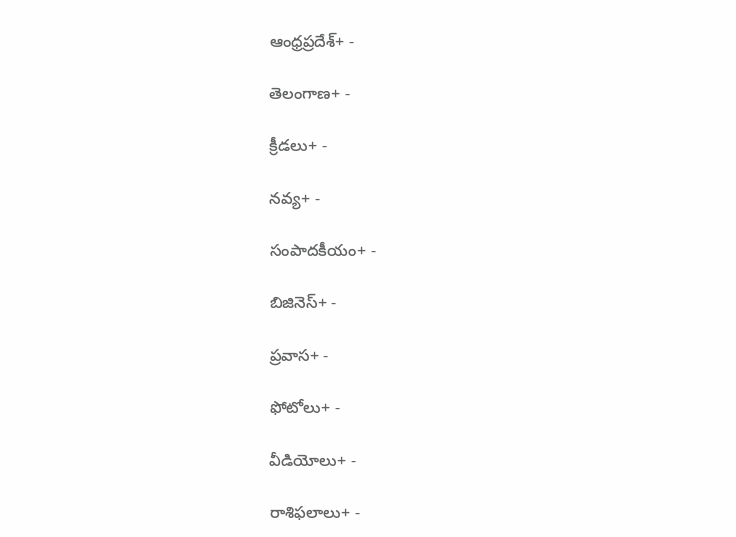ఆంధ్రప్రదేశ్+ -

తెలంగాణ+ -

క్రీడలు+ -

నవ్య+ -

సంపాదకీయం+ -

బిజినెస్+ -

ప్రవాస+ -

ఫోటోలు+ -

వీడియోలు+ -

రాశిఫలాలు+ -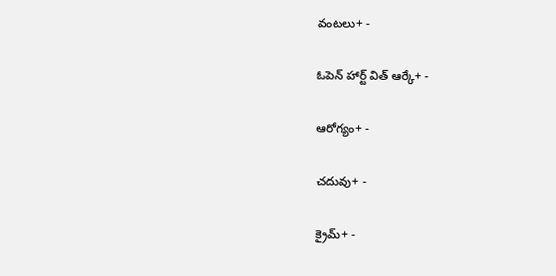వంటలు+ -

ఓపెన్ హార్ట్ విత్ ఆర్కే+ -

ఆరోగ్యం+ -

చదువు+ -

క్రైమ్+ -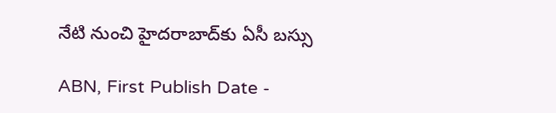నేటి నుంచి హైదరాబాద్‌కు ఏసీ బస్సు

ABN, First Publish Date -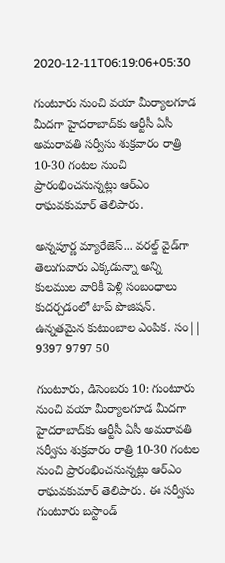2020-12-11T06:19:06+05:30

గుంటూరు నుంచి వయా మీర్యాలగూడ మీదగా హైదరాబాద్‌కు ఆర్టీసీ ఏసీ అమరావతి సర్వీసు శుక్రవారం రాత్రి 10-30 గంటల నుంచి ప్రారంభించనున్నట్లు ఆర్‌ఎం రాఘవకుమార్‌ తెలిపారు.

అన్నపూర్ణ మ్యారేజెస్... వరల్డ్ వైడ్‌గా తెలుగువారు ఎక్కడున్నా అన్ని కులముల వారికీ పెళ్లి సంబంధాలు కుదర్చడంలో టాప్ పొజిషన్. ఉన్నతమైన కుటుంబాల ఎంపిక. సం|| 9397 9797 50

గుంటూరు, డిసెంబరు 10: గుంటూరు నుంచి వయా మీర్యాలగూడ మీదగా హైదరాబాద్‌కు ఆర్టీసీ ఏసీ అమరావతి సర్వీసు శుక్రవారం రాత్రి 10-30 గంటల నుంచి ప్రారంభించనున్నట్లు ఆర్‌ఎం రాఘవకుమార్‌ తెలిపారు. ఈ సర్వీసు గుంటూరు బస్టాండ్‌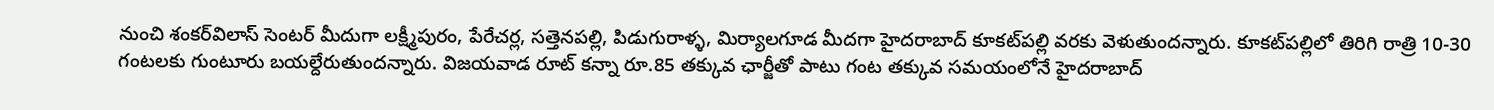నుంచి శంకర్‌విలాస్‌ సెంటర్‌ మీదుగా లక్ష్మీపురం, పేరేచర్ల, సత్తెనపల్లి, పిడుగురాళ్ళ, మిర్యాలగూడ మీదగా హైదరాబాద్‌ కూకట్‌పల్లి వరకు వెళుతుందన్నారు. కూకట్‌పల్లిలో తిరిగి రాత్రి 10-30 గంటలకు గుంటూరు బయల్దేరుతుందన్నారు. విజయవాడ రూట్‌ కన్నా రూ.85 తక్కువ ఛార్జీతో పాటు గంట తక్కువ సమయంలోనే హైదరాబాద్‌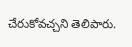చేరుకోవచ్చని తెలిపారు.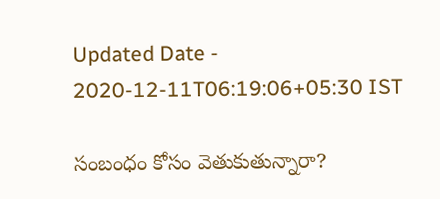Updated Date - 2020-12-11T06:19:06+05:30 IST

సంబంధం కోసం వెతుకుతున్నారా?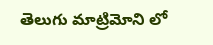తెలుగు మాట్రిమోని లో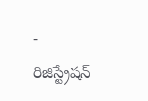- రిజిస్ట్రేషన్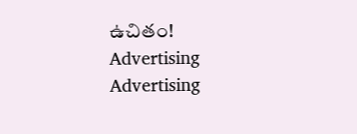ఉచితం!
Advertising
Advertising